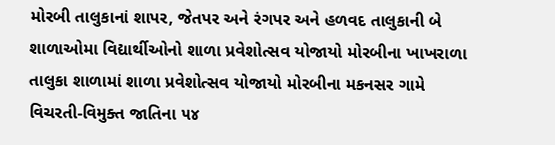મોરબી તાલુકાનાં શાપર, જેતપર અને રંગપર અને હળવદ તાલુકાની બે શાળાઓમા વિદ્યાર્થીઓનો શાળા પ્રવેશોત્સવ યોજાયો મોરબીના ખાખરાળા તાલુકા શાળામાં શાળા પ્રવેશોત્સવ યોજાયો મોરબીના મકનસર ગામે વિચરતી-વિમુક્ત જાતિના ૫૪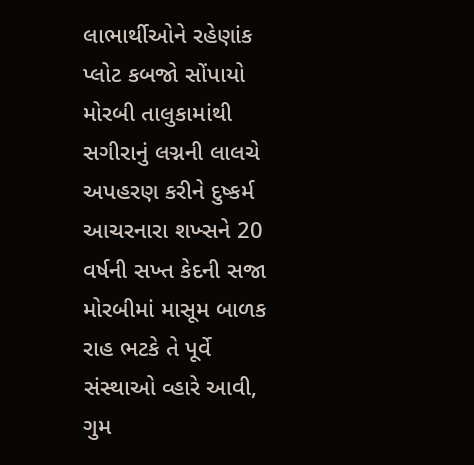લાભાર્થીઓને રહેણાંક પ્લોટ કબજો સોંપાયો મોરબી તાલુકામાંથી સગીરાનું લગ્નની લાલચે અપહરણ કરીને દુષ્કર્મ આચરનારા શખ્સને 20 વર્ષની સખ્ત કેદની સજા મોરબીમાં માસૂમ બાળક રાહ ભટકે તે પૂર્વે સંસ્થાઓ વ્હારે આવી, ગુમ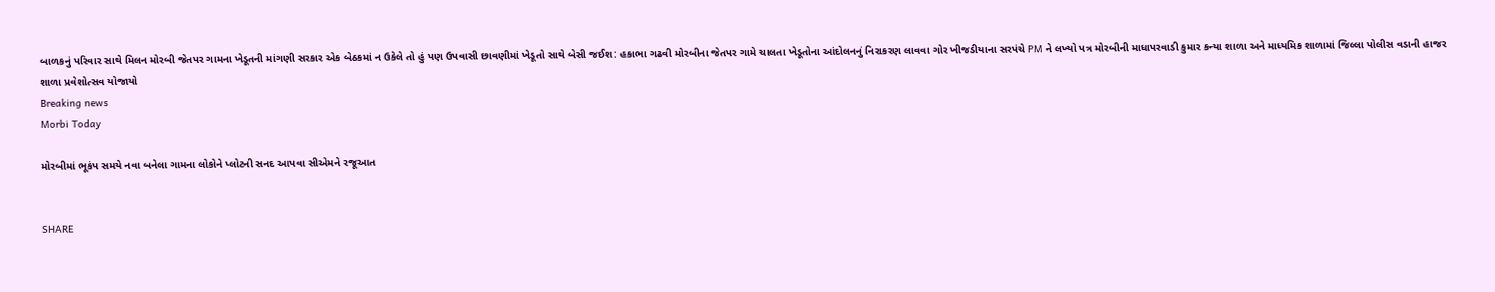બાળકનું પરિવાર સાથે મિલન મોરબી જેતપર ગામના ખેડૂતની માંગણી સરકાર એક બેઠકમાં ન ઉકેલે તો હું પણ ઉપવાસી છાવણીમાં ખેડૂતો સાથે બેસી જઈશ: હકાભા ગઢવી મોરબીના જેતપર ગામે ચાલતા ખેડૂતોના આંદોલનનું નિરાકરણ લાવવા ગોર ખીજડીયાના સરપંચે PM ને લખ્યો પત્ર મોરબીની માધાપરવાડી કુમાર કન્યા શાળા અને માધ્યમિક શાળામાં જિલ્લા પોલીસ વડાની હાજર શાળા પ્રવેશોત્સવ યોજાયો
Breaking news
Morbi Today

મોરબીમાં ભૂકંપ સમયે નવા બનેલા ગામના લોકોને પ્લોટની સનદ આપવા સીએમને રજૂઆત


SHARE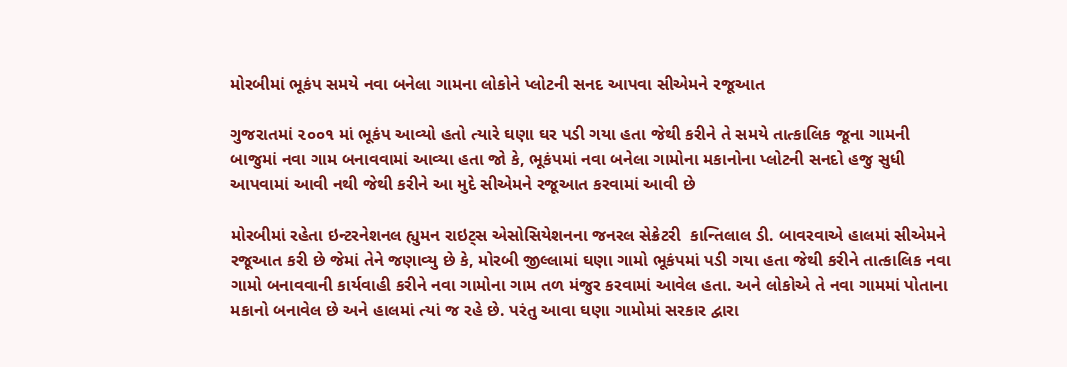મોરબીમાં ભૂકંપ સમયે નવા બનેલા ગામના લોકોને પ્લોટની સનદ આપવા સીએમને રજૂઆત

ગુજરાતમાં ૨૦૦૧ માં ભૂકંપ આવ્યો હતો ત્યારે ઘણા ઘર પડી ગયા હતા જેથી કરીને તે સમયે તાત્કાલિક જૂના ગામની બાજુમાં નવા ગામ બનાવવામાં આવ્યા હતા જો કે, ભૂકંપમાં નવા બનેલા ગામોના મકાનોના પ્લોટની સનદો હજુ સુધી આપવામાં આવી નથી જેથી કરીને આ મુદે સીએમને રજૂઆત કરવામાં આવી છે

મોરબીમાં રહેતા ઇન્ટરનેશનલ હ્યુમન રાઇટ્સ એસોસિયેશનના જનરલ સેક્રેટરી  કાન્તિલાલ ડી. બાવરવાએ હાલમાં સીએમને રજૂઆત કરી છે જેમાં તેને જણાવ્યુ છે કે, મોરબી જીલ્લામાં ઘણા ગામો ભૂકંપમાં પડી ગયા હતા જેથી કરીને તાત્કાલિક નવા ગામો બનાવવાની કાર્યવાહી કરીને નવા ગામોના ગામ તળ મંજુર કરવામાં આવેલ હતા. અને લોકોએ તે નવા ગામમાં પોતાના મકાનો બનાવેલ છે અને હાલમાં ત્યાં જ રહે છે. પરંતુ આવા ઘણા ગામોમાં સરકાર દ્વારા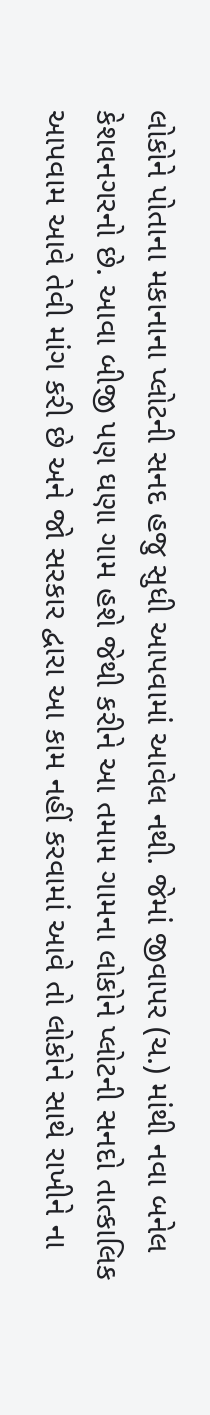લોકોને પોતાના મકાનાના પ્લોટની સનદ હજુ સુધી આપવામાં આવેલ નથી. જેમાં જીવાપર (ચ.) માંથી નવા બનેલ કેશવનગરનો છે. આવા બીજી પણ ઘણા ગામ હશે જેથી કરીને આ તમામ ગામના લોકોને પ્લોટની સનદો તાત્કાલિક આપવામ આવે તેવી માંગ કરી છે અને જો સરકાર દ્વારા આ કામ નહીં કરવામાં આવે તો લોકોને સાથે રાખીને ના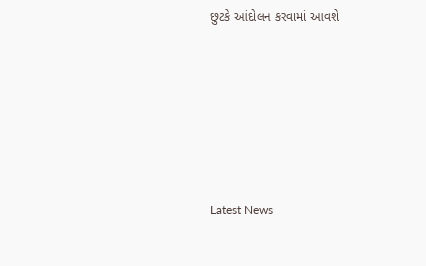છુટકે આંદોલન કરવામાં આવશે






Latest News